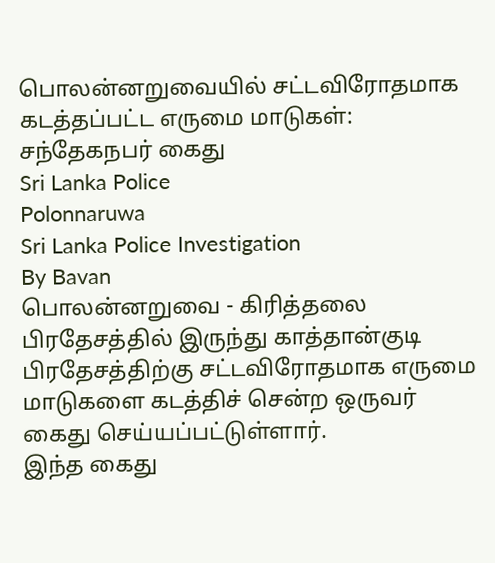பொலன்னறுவையில் சட்டவிரோதமாக கடத்தப்பட்ட எருமை மாடுகள்: சந்தேகநபர் கைது
Sri Lanka Police
Polonnaruwa
Sri Lanka Police Investigation
By Bavan
பொலன்னறுவை - கிரித்தலை பிரதேசத்தில் இருந்து காத்தான்குடி பிரதேசத்திற்கு சட்டவிரோதமாக எருமை மாடுகளை கடத்திச் சென்ற ஒருவர் கைது செய்யப்பட்டுள்ளார்.
இந்த கைது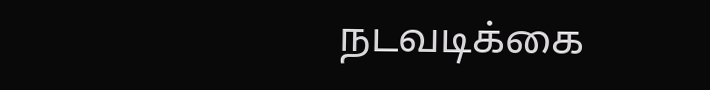நடவடிக்கை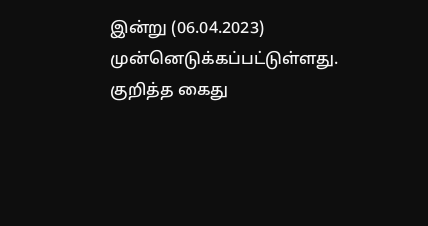இன்று (06.04.2023) முன்னெடுக்கப்பட்டுள்ளது.
குறித்த கைது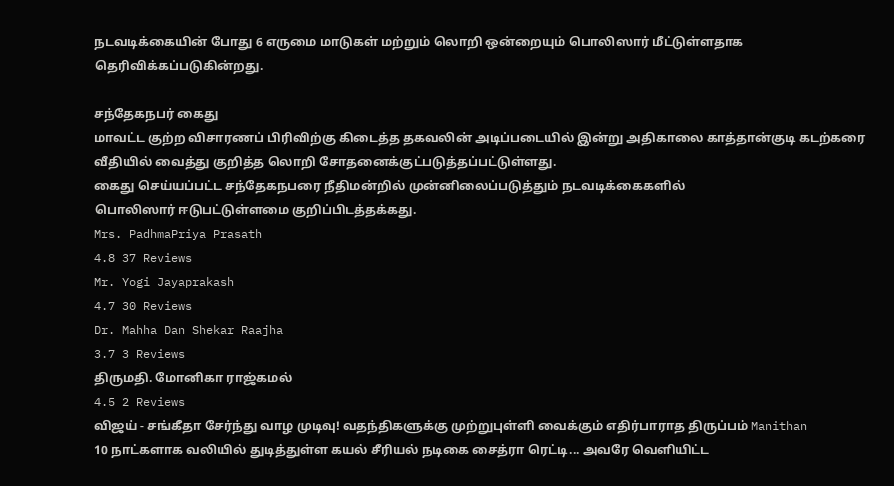நடவடிக்கையின் போது 6 எருமை மாடுகள் மற்றும் லொறி ஒன்றையும் பொலிஸார் மீட்டுள்ளதாக தெரிவிக்கப்படுகின்றது.

சந்தேகநபர் கைது
மாவட்ட குற்ற விசாரணப் பிரிவிற்கு கிடைத்த தகவலின் அடிப்படையில் இன்று அதிகாலை காத்தான்குடி கடற்கரை வீதியில் வைத்து குறித்த லொறி சோதனைக்குட்படுத்தப்பட்டுள்ளது.
கைது செய்யப்பட்ட சந்தேகநபரை நீதிமன்றில் முன்னிலைப்படுத்தும் நடவடிக்கைகளில்
பொலிஸார் ஈடுபட்டுள்ளமை குறிப்பிடத்தக்கது.
Mrs. PadhmaPriya Prasath
4.8 37 Reviews
Mr. Yogi Jayaprakash
4.7 30 Reviews
Dr. Mahha Dan Shekar Raajha
3.7 3 Reviews
திருமதி. மோனிகா ராஜ்கமல்
4.5 2 Reviews
விஜய் - சங்கீதா சேர்ந்து வாழ முடிவு! வதந்திகளுக்கு முற்றுபுள்ளி வைக்கும் எதிர்பாராத திருப்பம் Manithan
10 நாட்களாக வலியில் துடித்துள்ள கயல் சீரியல் நடிகை சைத்ரா ரெட்டி... அவரே வெளியிட்ட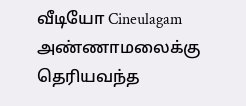வீடியோ Cineulagam
அண்ணாமலைக்கு தெரியவந்த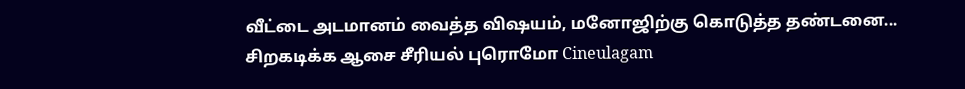வீட்டை அடமானம் வைத்த விஷயம், மனோஜிற்கு கொடுத்த தண்டனை... சிறகடிக்க ஆசை சீரியல் புரொமோ Cineulagam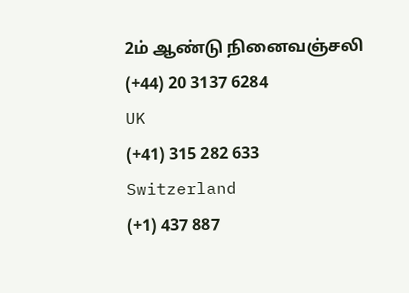2ம் ஆண்டு நினைவஞ்சலி
(+44) 20 3137 6284
UK
(+41) 315 282 633
Switzerland
(+1) 437 887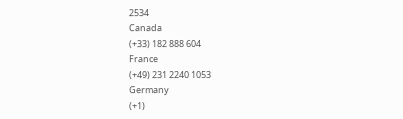2534
Canada
(+33) 182 888 604
France
(+49) 231 2240 1053
Germany
(+1)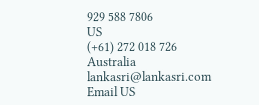929 588 7806
US
(+61) 272 018 726
Australia
lankasri@lankasri.com
Email US